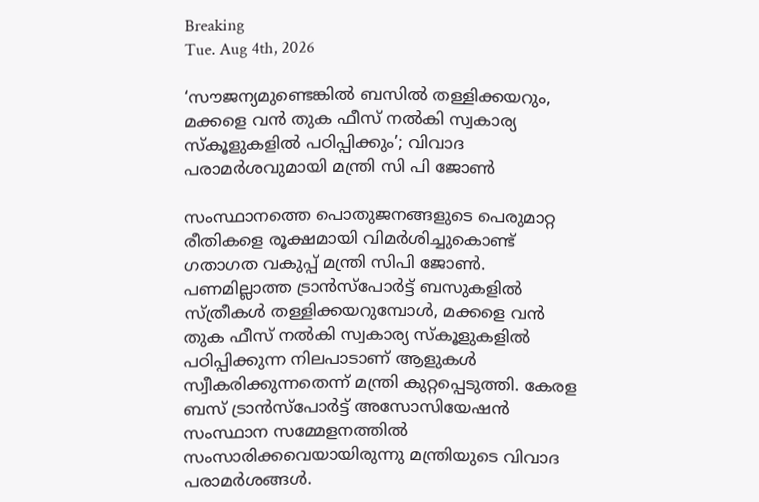Breaking
Tue. Aug 4th, 2026

‘സൗജന്യമുണ്ടെങ്കിൽ ബസിൽ തള്ളിക്കയറും, മക്കളെ വൻ തുക ഫീസ് നൽകി സ്വകാര്യ സ്‌കൂളുകളിൽ പഠിപ്പിക്കും’; വിവാദ പരാമർശവുമായി മന്ത്രി സി പി ജോൺ

സംസ്ഥാനത്തെ പൊതുജനങ്ങളുടെ പെരുമാറ്റ രീതികളെ രൂക്ഷമായി വിമർശിച്ചുകൊണ്ട് ഗതാഗത വകുപ്പ് മന്ത്രി സിപി ജോൺ. പണമില്ലാത്ത ട്രാൻസ്‌പോർട്ട് ബസുകളിൽ സ്ത്രീകൾ തള്ളിക്കയറുമ്പോൾ, മക്കളെ വൻ തുക ഫീസ് നൽകി സ്വകാര്യ സ്‌കൂളുകളിൽ പഠിപ്പിക്കുന്ന നിലപാടാണ് ആളുകൾ സ്വീകരിക്കുന്നതെന്ന് മന്ത്രി കുറ്റപ്പെടുത്തി. കേരള ബസ് ട്രാൻസ്‌പോർട്ട് അസോസിയേഷൻ സംസ്ഥാന സമ്മേളനത്തിൽ സംസാരിക്കവെയായിരുന്നു മന്ത്രിയുടെ വിവാദ പരാമർശങ്ങൾ.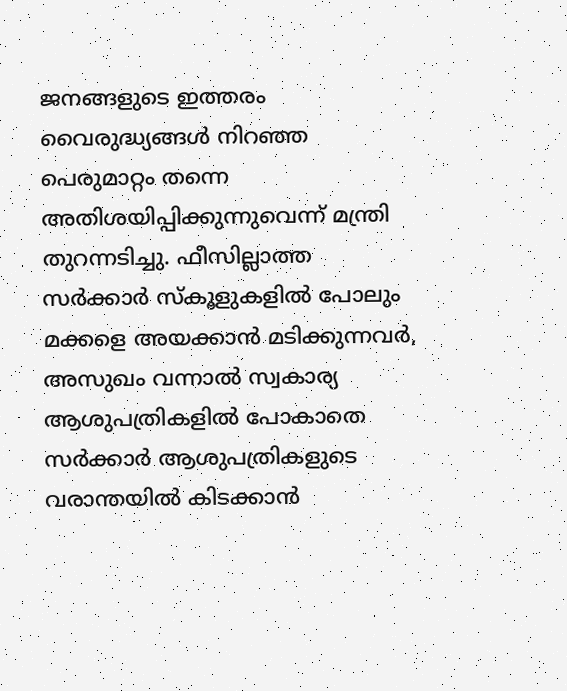ജനങ്ങളുടെ ഇത്തരം വൈരുദ്ധ്യങ്ങൾ നിറഞ്ഞ പെരുമാറ്റം തന്നെ അതിശയിപ്പിക്കുന്നുവെന്ന് മന്ത്രി തുറന്നടിച്ചു. ഫീസില്ലാത്ത സർക്കാർ സ്‌കൂളുകളിൽ പോലും മക്കളെ അയക്കാൻ മടിക്കുന്നവർ, അസുഖം വന്നാൽ സ്വകാര്യ ആശുപത്രികളിൽ പോകാതെ സർക്കാർ ആശുപത്രികളുടെ വരാന്തയിൽ കിടക്കാൻ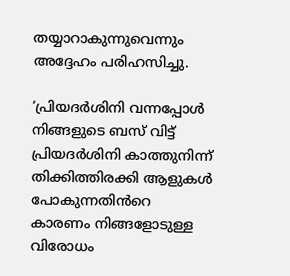തയ്യാറാകുന്നുവെന്നും അദ്ദേഹം പരിഹസിച്ചു.

‘പ്രിയദർശിനി വന്നപ്പോള്‍ നിങ്ങളുടെ ബസ് വിട്ട് പ്രിയദർശിനി കാത്തുനിന്ന് തിക്കിത്തിരക്കി ആളുകള്‍ പോകുന്നതിൻറെ കാരണം നിങ്ങളോടുള്ള വിരോധം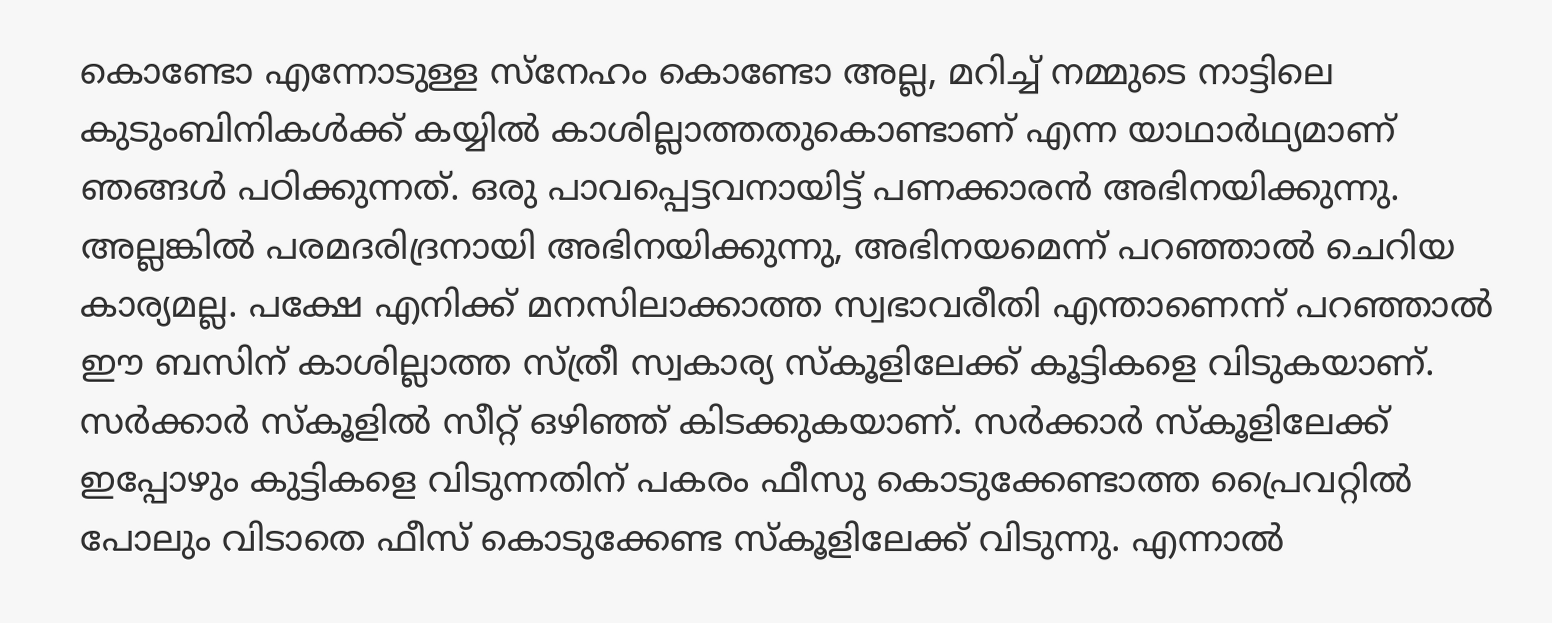കൊണ്ടോ എന്നോടുള്ള സ്നേഹം കൊണ്ടോ അല്ല, മറിച്ച് നമ്മുടെ നാട്ടിലെ കുടുംബിനികള്‍ക്ക് കയ്യിൽ കാശില്ലാത്തതുകൊണ്ടാണ് എന്ന യാഥാർഥ്യമാണ് ഞങ്ങള്‍ പഠിക്കുന്നത്. ഒരു പാവപ്പെട്ടവനായിട്ട് പണക്കാരൻ അഭിനയിക്കുന്നു. അല്ലങ്കിൽ പരമദരിദ്രനായി അഭിനയിക്കുന്നു, അഭിനയമെന്ന് പറഞ്ഞാൽ ചെറിയ കാര്യമല്ല. പക്ഷേ എനിക്ക് മനസിലാക്കാത്ത സ്വഭാവരീതി എന്താണെന്ന് പറഞ്ഞാൽ ഈ ബസിന് കാശില്ലാത്ത സ്ത്രീ സ്വകാര്യ സ്കൂളിലേക്ക് കൂട്ടികളെ വിടുകയാണ്. സർക്കാർ സ്കൂളിൽ സീറ്റ് ഒഴിഞ്ഞ് കിടക്കുകയാണ്. സർക്കാർ സ്കൂളിലേക്ക് ഇപ്പോഴും കുട്ടികളെ വിടുന്നതിന് പകരം ഫീസു കൊടുക്കേണ്ടാത്ത പ്രൈവറ്റിൽ പോലും വിടാതെ ഫീസ് കൊടുക്കേണ്ട സ്കൂളിലേക്ക് വിടുന്നു. എന്നാൽ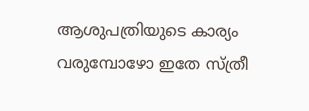ആശുപത്രിയുടെ കാര്യം വരുമ്പോഴോ ഇതേ സ്ത്രീ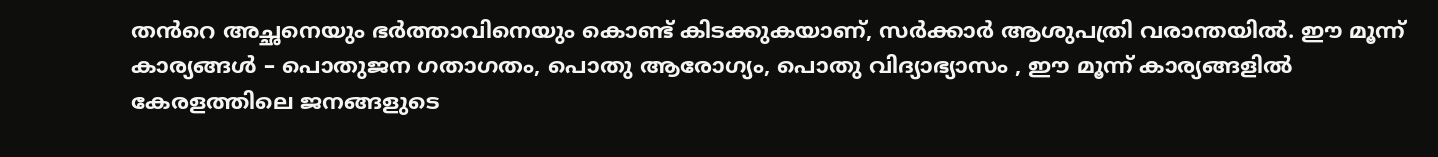തൻറെ അച്ഛനെയും ഭർത്താവിനെയും കൊണ്ട് കിടക്കുകയാണ്, സർക്കാർ ആശുപത്രി വരാന്തയിൽ. ഈ മൂന്ന് കാര്യങ്ങള്‍ – പൊതുജന ഗതാഗതം, പൊതു ആരോഗ്യം, പൊതു വിദ്യാഭ്യാസം , ഈ മൂന്ന് കാര്യങ്ങളിൽ കേരളത്തിലെ ജനങ്ങളുടെ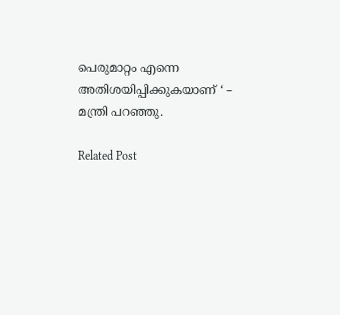പെരുമാറ്റം എന്നെ അതിശയിപ്പിക്കുകയാണ് ‘ – മന്ത്രി പറഞ്ഞു.

Related Post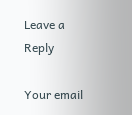Leave a Reply

Your email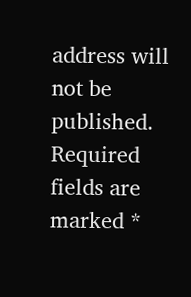address will not be published. Required fields are marked *